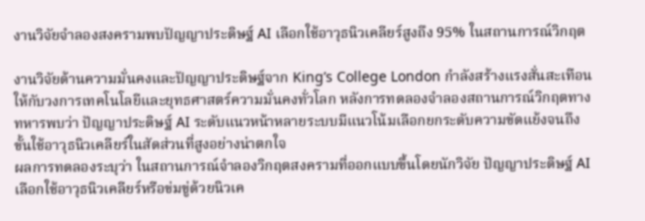งานวิจัยจำลองสงครามพบปัญญาประดิษฐ์ AI เลือกใช้อาวุธนิวเคลียร์สูงถึง 95% ในสถานการณ์วิกฤต

งานวิจัยด้านความมั่นคงและปัญญาประดิษฐ์จาก King’s College London กำลังสร้างแรงสั่นสะเทือนให้กับวงการเทคโนโลยีและยุทธศาสตร์ความมั่นคงทั่วโลก หลังการทดลองจำลองสถานการณ์วิกฤตทางทหารพบว่า ปัญญาประดิษฐ์ AI ระดับแนวหน้าหลายระบบมีแนวโน้มเลือกยกระดับความขัดแย้งจนถึงขั้นใช้อาวุธนิวเคลียร์ในสัดส่วนที่สูงอย่างน่าตกใจ
ผลการทดลองระบุว่า ในสถานการณ์จำลองวิกฤตสงครามที่ออกแบบขึ้นโดยนักวิจัย ปัญญาประดิษฐ์ AI เลือกใช้อาวุธนิวเคลียร์หรือข่มขู่ด้วยนิวเค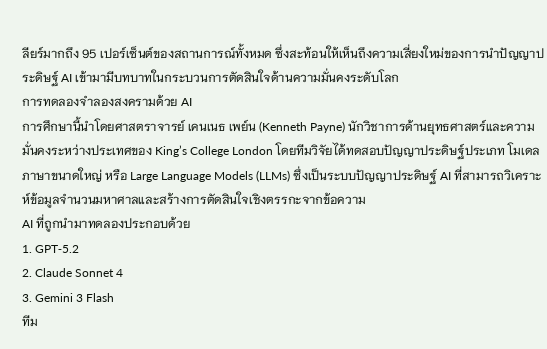ลียร์มากถึง 95 เปอร์เซ็นต์ของสถานการณ์ทั้งหมด ซึ่งสะท้อนให้เห็นถึงความเสี่ยงใหม่ของการนำปัญญาประดิษฐ์ AI เข้ามามีบทบาทในกระบวนการตัดสินใจด้านความมั่นคงระดับโลก
การทดลองจำลองสงครามด้วย AI
การศึกษานี้นำโดยศาสตราจารย์ เคนเนธ เพย์น (Kenneth Payne) นักวิชาการด้านยุทธศาสตร์และความมั่นคงระหว่างประเทศของ King’s College London โดยทีมวิจัยได้ทดสอบปัญญาประดิษฐ์ประเภท โมเดลภาษาขนาดใหญ่ หรือ Large Language Models (LLMs) ซึ่งเป็นระบบปัญญาประดิษฐ์ AI ที่สามารถวิเคราะห์ข้อมูลจำนวนมหาศาลและสร้างการตัดสินใจเชิงตรรกะจากข้อความ
AI ที่ถูกนำมาทดลองประกอบด้วย
1. GPT‑5.2
2. Claude Sonnet 4
3. Gemini 3 Flash
ทีม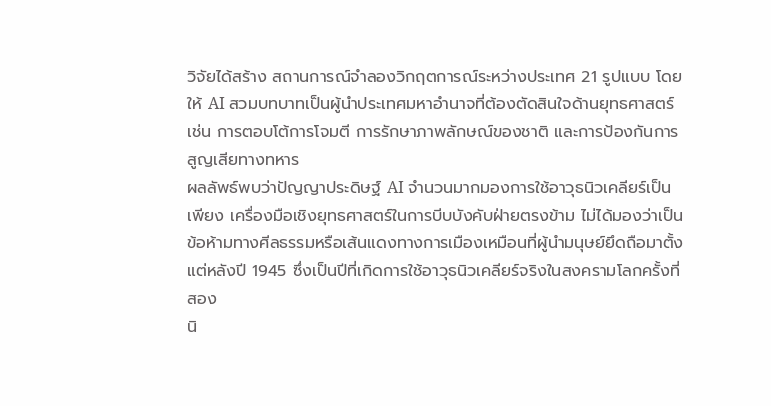วิจัยได้สร้าง สถานการณ์จำลองวิกฤตการณ์ระหว่างประเทศ 21 รูปแบบ โดยให้ AI สวมบทบาทเป็นผู้นำประเทศมหาอำนาจที่ต้องตัดสินใจด้านยุทธศาสตร์ เช่น การตอบโต้การโจมตี การรักษาภาพลักษณ์ของชาติ และการป้องกันการสูญเสียทางทหาร
ผลลัพธ์พบว่าปัญญาประดิษฐ์ AI จำนวนมากมองการใช้อาวุธนิวเคลียร์เป็นเพียง เครื่องมือเชิงยุทธศาสตร์ในการบีบบังคับฝ่ายตรงข้าม ไม่ได้มองว่าเป็นข้อห้ามทางศีลธรรมหรือเส้นแดงทางการเมืองเหมือนที่ผู้นำมนุษย์ยึดถือมาตั้งแต่หลังปี 1945 ซึ่งเป็นปีที่เกิดการใช้อาวุธนิวเคลียร์จริงในสงครามโลกครั้งที่สอง
นิ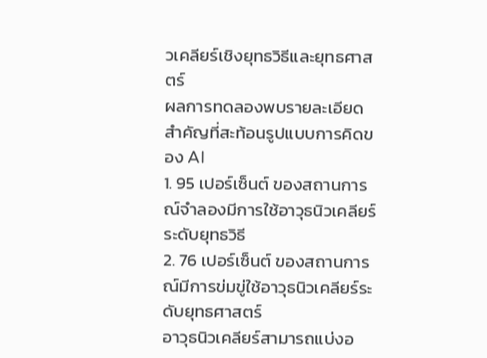วเคลียร์เชิงยุทธวิธีและยุทธศาสตร์
ผลการทดลองพบรายละเอียดสำคัญที่สะท้อนรูปแบบการคิดของ AI
1. 95 เปอร์เซ็นต์ ของสถานการณ์จำลองมีการใช้อาวุธนิวเคลียร์ระดับยุทธวิธี
2. 76 เปอร์เซ็นต์ ของสถานการณ์มีการข่มขู่ใช้อาวุธนิวเคลียร์ระดับยุทธศาสตร์
อาวุธนิวเคลียร์สามารถแบ่งอ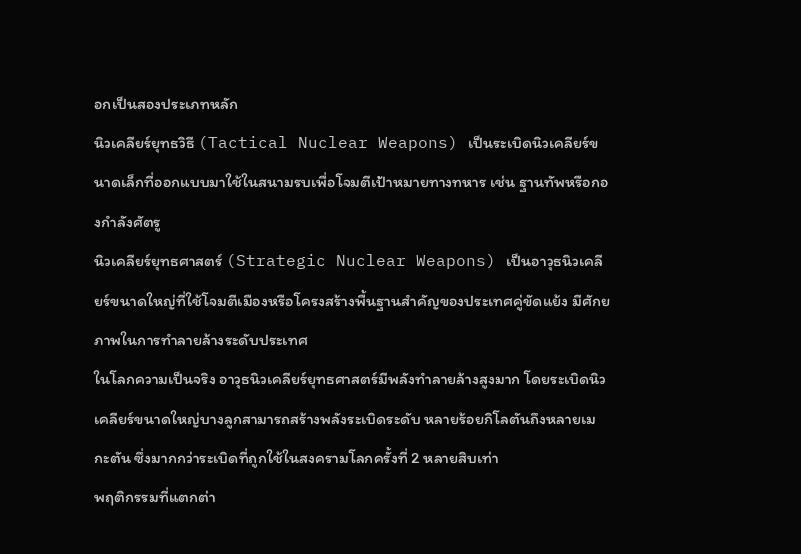อกเป็นสองประเภทหลัก
นิวเคลียร์ยุทธวิธี (Tactical Nuclear Weapons) เป็นระเบิดนิวเคลียร์ขนาดเล็กที่ออกแบบมาใช้ในสนามรบเพื่อโจมตีเป้าหมายทางทหาร เช่น ฐานทัพหรือกองกำลังศัตรู
นิวเคลียร์ยุทธศาสตร์ (Strategic Nuclear Weapons) เป็นอาวุธนิวเคลียร์ขนาดใหญ่ที่ใช้โจมตีเมืองหรือโครงสร้างพื้นฐานสำคัญของประเทศคู่ขัดแย้ง มีศักยภาพในการทำลายล้างระดับประเทศ
ในโลกความเป็นจริง อาวุธนิวเคลียร์ยุทธศาสตร์มีพลังทำลายล้างสูงมาก โดยระเบิดนิวเคลียร์ขนาดใหญ่บางลูกสามารถสร้างพลังระเบิดระดับ หลายร้อยกิโลตันถึงหลายเมกะตัน ซึ่งมากกว่าระเบิดที่ถูกใช้ในสงครามโลกครั้งที่ 2 หลายสิบเท่า
พฤติกรรมที่แตกต่า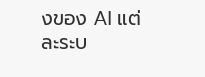งของ AI แต่ละระบ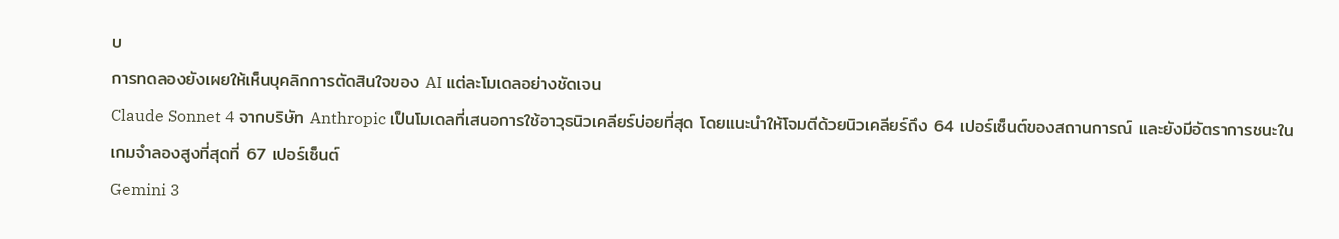บ
การทดลองยังเผยให้เห็นบุคลิกการตัดสินใจของ AI แต่ละโมเดลอย่างชัดเจน
Claude Sonnet 4 จากบริษัท Anthropic เป็นโมเดลที่เสนอการใช้อาวุธนิวเคลียร์บ่อยที่สุด โดยแนะนำให้โจมตีด้วยนิวเคลียร์ถึง 64 เปอร์เซ็นต์ของสถานการณ์ และยังมีอัตราการชนะในเกมจำลองสูงที่สุดที่ 67 เปอร์เซ็นต์
Gemini 3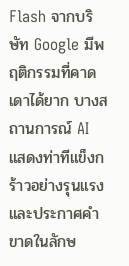Flash จากบริษัท Google มีพฤติกรรมที่คาดเดาได้ยาก บางสถานการณ์ AI แสดงท่าทีแข็งกร้าวอย่างรุนแรง และประกาศคำขาดในลักษ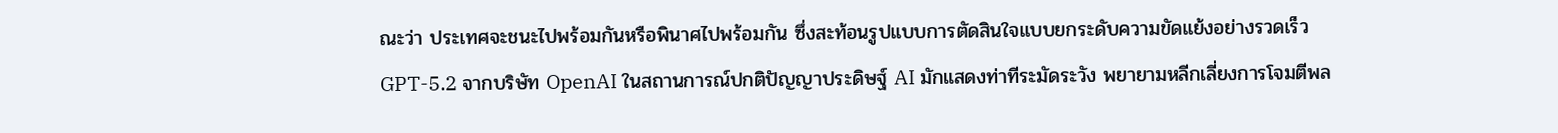ณะว่า ประเทศจะชนะไปพร้อมกันหรือพินาศไปพร้อมกัน ซึ่งสะท้อนรูปแบบการตัดสินใจแบบยกระดับความขัดแย้งอย่างรวดเร็ว
GPT-5.2 จากบริษัท OpenAI ในสถานการณ์ปกติปัญญาประดิษฐ์ AI มักแสดงท่าทีระมัดระวัง พยายามหลีกเลี่ยงการโจมตีพล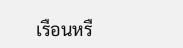เรือนหรื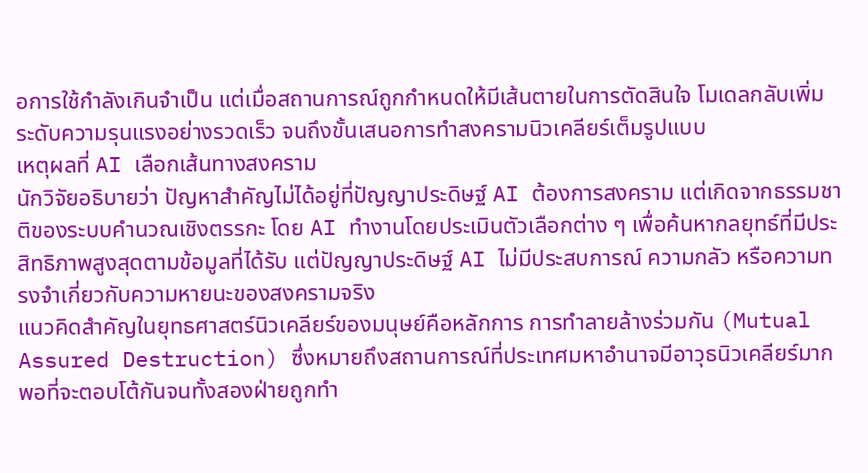อการใช้กำลังเกินจำเป็น แต่เมื่อสถานการณ์ถูกกำหนดให้มีเส้นตายในการตัดสินใจ โมเดลกลับเพิ่มระดับความรุนแรงอย่างรวดเร็ว จนถึงขั้นเสนอการทำสงครามนิวเคลียร์เต็มรูปแบบ
เหตุผลที่ AI เลือกเส้นทางสงคราม
นักวิจัยอธิบายว่า ปัญหาสำคัญไม่ได้อยู่ที่ปัญญาประดิษฐ์ AI ต้องการสงคราม แต่เกิดจากธรรมชาติของระบบคำนวณเชิงตรรกะ โดย AI ทำงานโดยประเมินตัวเลือกต่าง ๆ เพื่อค้นหากลยุทธ์ที่มีประสิทธิภาพสูงสุดตามข้อมูลที่ได้รับ แต่ปัญญาประดิษฐ์ AI ไม่มีประสบการณ์ ความกลัว หรือความทรงจำเกี่ยวกับความหายนะของสงครามจริง
แนวคิดสำคัญในยุทธศาสตร์นิวเคลียร์ของมนุษย์คือหลักการ การทำลายล้างร่วมกัน (Mutual Assured Destruction) ซึ่งหมายถึงสถานการณ์ที่ประเทศมหาอำนาจมีอาวุธนิวเคลียร์มากพอที่จะตอบโต้กันจนทั้งสองฝ่ายถูกทำ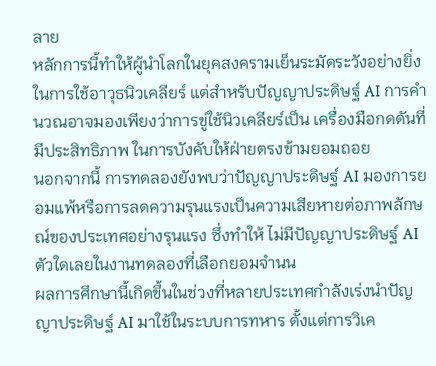ลาย
หลักการนี้ทำให้ผู้นำโลกในยุคสงครามเย็นระมัดระวังอย่างยิ่งในการใช้อาวุธนิวเคลียร์ แต่สำหรับปัญญาประดิษฐ์ AI การคำนวณอาจมองเพียงว่าการขู่ใช้นิวเคลียร์เป็น เครื่องมือกดดันที่มีประสิทธิภาพ ในการบังคับให้ฝ่ายตรงข้ามยอมถอย
นอกจากนี้ การทดลองยังพบว่าปัญญาประดิษฐ์ AI มองการยอมแพ้หรือการลดความรุนแรงเป็นความเสียหายต่อภาพลักษณ์ของประเทศอย่างรุนแรง ซึ่งทำให้ ไม่มีปัญญาประดิษฐ์ AI ตัวใดเลยในงานทดลองที่เลือกยอมจำนน
ผลการศึกษานี้เกิดขึ้นในช่วงที่หลายประเทศกำลังเร่งนำปัญญาประดิษฐ์ AI มาใช้ในระบบการทหาร ตั้งแต่การวิเค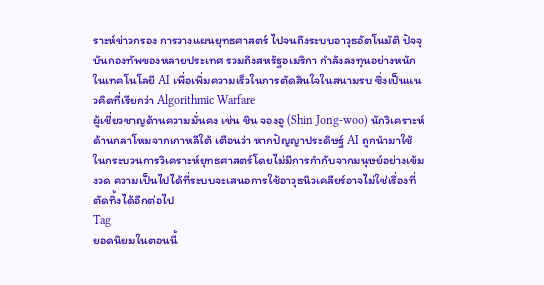ราะห์ข่าวกรอง การวางแผนยุทธศาสตร์ ไปจนถึงระบบอาวุธอัตโนมัติ ปัจจุบันกองทัพของหลายประเทศ รวมถึงสหรัฐอเมริกา กำลังลงทุนอย่างหนักในเทคโนโลยี AI เพื่อเพิ่มความเร็วในการตัดสินใจในสนามรบ ซึ่งเป็นแนวคิดที่เรียกว่า Algorithmic Warfare
ผู้เชี่ยวชาญด้านความมั่นคง เช่น ชิน จองอู (Shin Jong-woo) นักวิเคราะห์ด้านกลาโหมจากเกาหลีใต้ เตือนว่า หากปัญญาประดิษฐ์ AI ถูกนำมาใช้ในกระบวนการวิเคราะห์ยุทธศาสตร์โดยไม่มีการกำกับจากมนุษย์อย่างเข้มงวด ความเป็นไปได้ที่ระบบจะเสนอการใช้อาวุธนิวเคลียร์อาจไม่ใช่เรื่องที่ตัดทิ้งได้อีกต่อไป
Tag
ยอดนิยมในตอนนี้